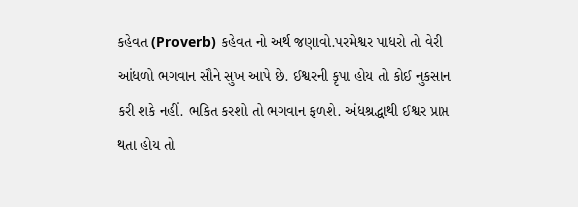કહેવત (Proverb) કહેવત નો અર્થ જણાવો.પરમેશ્વર પાધરો તો વેરી આંધળો ભગવાન સૌને સુખ આપે છે. ઈશ્વરની કૃપા હોય તો કોઈ નુકસાન કરી શકે નહીં. ભકિત કરશો તો ભગવાન ફળશે. અંધશ્રદ્ધાથી ઈશ્વર પ્રાપ્ત થતા હોય તો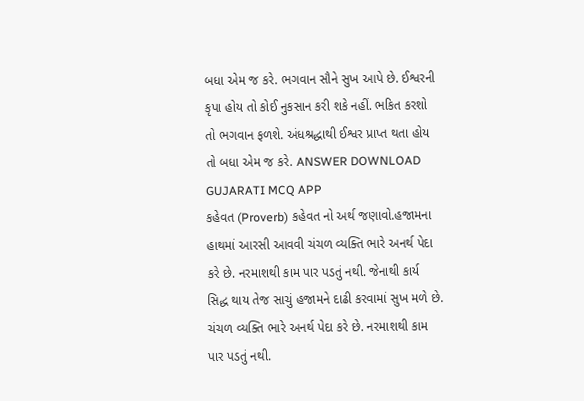બધા એમ જ કરે. ભગવાન સૌને સુખ આપે છે. ઈશ્વરની કૃપા હોય તો કોઈ નુકસાન કરી શકે નહીં. ભકિત કરશો તો ભગવાન ફળશે. અંધશ્રદ્ધાથી ઈશ્વર પ્રાપ્ત થતા હોય તો બધા એમ જ કરે. ANSWER DOWNLOAD GUJARATI MCQ APP
કહેવત (Proverb) કહેવત નો અર્થ જણાવો.હજામના હાથમાં આરસી આવવી ચંચળ વ્યક્તિ ભારે અનર્થ પેદા કરે છે. નરમાશથી કામ પાર પડતું નથી. જેનાથી કાર્ય સિદ્ધ થાય તેજ સાચું હજામને દાઢી કરવામાં સુખ મળે છે. ચંચળ વ્યક્તિ ભારે અનર્થ પેદા કરે છે. નરમાશથી કામ પાર પડતું નથી.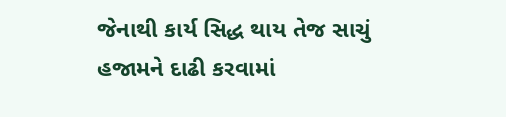જેનાથી કાર્ય સિદ્ધ થાય તેજ સાચું હજામને દાઢી કરવામાં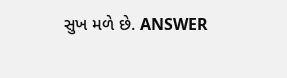સુખ મળે છે. ANSWER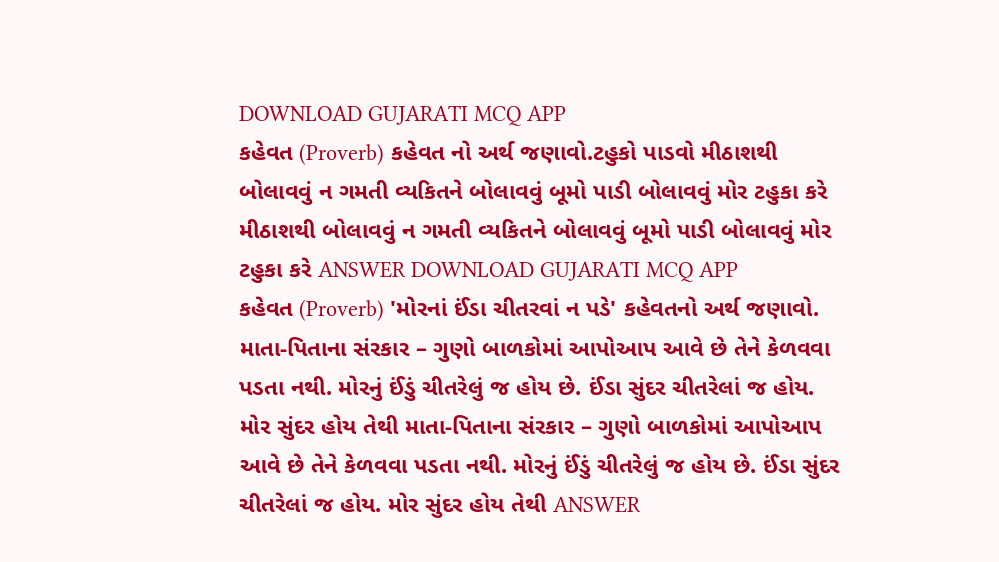DOWNLOAD GUJARATI MCQ APP
કહેવત (Proverb) કહેવત નો અર્થ જણાવો.ટહુકો પાડવો મીઠાશથી બોલાવવું ન ગમતી વ્યકિતને બોલાવવું બૂમો પાડી બોલાવવું મોર ટહુકા કરે મીઠાશથી બોલાવવું ન ગમતી વ્યકિતને બોલાવવું બૂમો પાડી બોલાવવું મોર ટહુકા કરે ANSWER DOWNLOAD GUJARATI MCQ APP
કહેવત (Proverb) 'મોરનાં ઈંડા ચીતરવાં ન પડે' કહેવતનો અર્થ જણાવો. માતા-પિતાના સંરકાર – ગુણો બાળકોમાં આપોઆપ આવે છે તેને કેળવવા પડતા નથી. મોરનું ઈંડું ચીતરેલું જ હોય છે. ઈંડા સુંદર ચીતરેલાં જ હોય. મોર સુંદર હોય તેથી માતા-પિતાના સંરકાર – ગુણો બાળકોમાં આપોઆપ આવે છે તેને કેળવવા પડતા નથી. મોરનું ઈંડું ચીતરેલું જ હોય છે. ઈંડા સુંદર ચીતરેલાં જ હોય. મોર સુંદર હોય તેથી ANSWER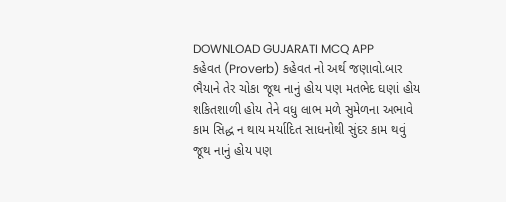DOWNLOAD GUJARATI MCQ APP
કહેવત (Proverb) કહેવત નો અર્થ જણાવો.બાર ભૈયાને તેર ચોકા જૂથ નાનું હોય પણ મતભેદ ઘણાં હોય શકિતશાળી હોય તેને વધુ લાભ મળે સુમેળના અભાવે કામ સિદ્ધ ન થાય મર્યાદિત સાધનોથી સુંદર કામ થવું જૂથ નાનું હોય પણ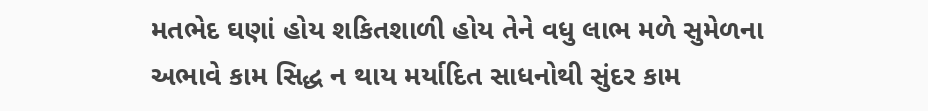મતભેદ ઘણાં હોય શકિતશાળી હોય તેને વધુ લાભ મળે સુમેળના અભાવે કામ સિદ્ધ ન થાય મર્યાદિત સાધનોથી સુંદર કામ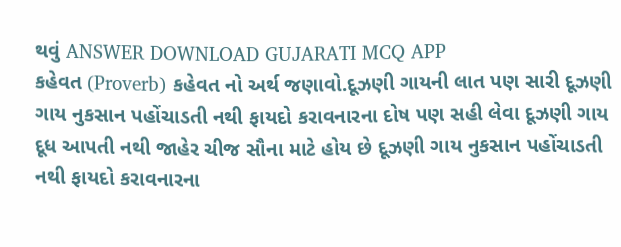થવું ANSWER DOWNLOAD GUJARATI MCQ APP
કહેવત (Proverb) કહેવત નો અર્થ જણાવો.દૂઝણી ગાયની લાત પણ સારી દૂઝણી ગાય નુકસાન પહોંચાડતી નથી ફાયદો કરાવનારના દોષ પણ સહી લેવા દૂઝણી ગાય દૂધ આપતી નથી જાહેર ચીજ સૌના માટે હોય છે દૂઝણી ગાય નુકસાન પહોંચાડતી નથી ફાયદો કરાવનારના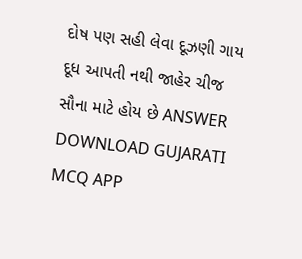દોષ પણ સહી લેવા દૂઝણી ગાય દૂધ આપતી નથી જાહેર ચીજ સૌના માટે હોય છે ANSWER DOWNLOAD GUJARATI MCQ APP